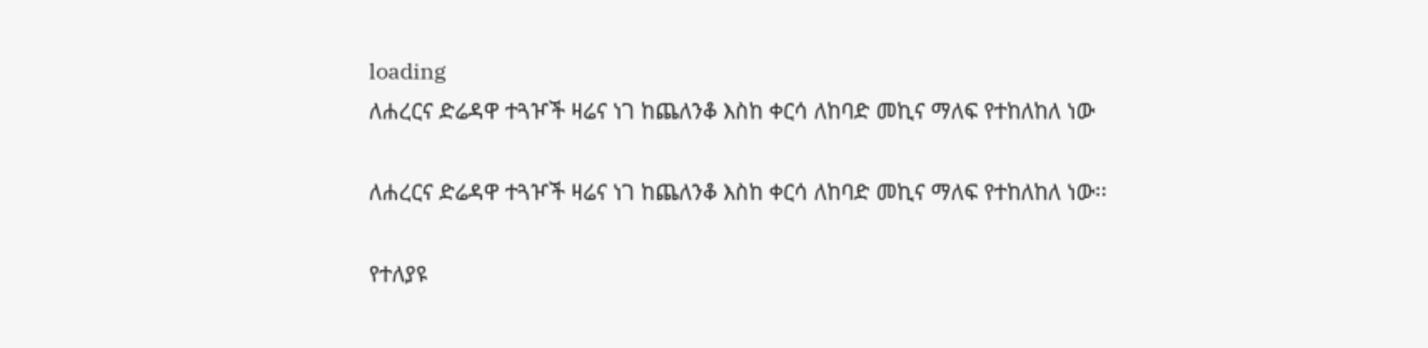loading
ለሐረርና ድሬዳዋ ተጓዦች ዛሬና ነገ ከጨለንቆ እስከ ቀርሳ ለከባድ መኪና ማለፍ የተከለከለ ነው

ለሐረርና ድሬዳዋ ተጓዦች ዛሬና ነገ ከጨለንቆ እስከ ቀርሳ ለከባድ መኪና ማለፍ የተከለከለ ነው፡፡

የተለያዩ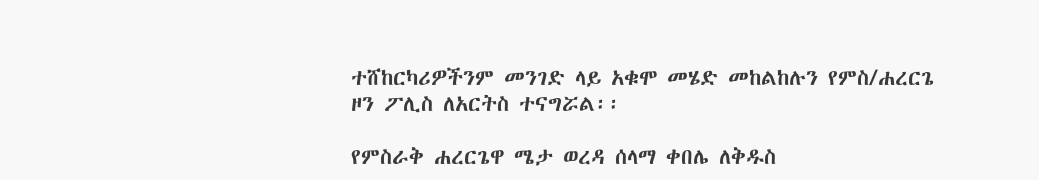ተሸከርካሪዎችንም መንገድ ላይ አቁሞ መሄድ መከልከሉን የምስ/ሐረርጌ ዞን ፖሊስ ለአርትስ ተናግሯል፡፡

የምስራቅ ሐረርጌዋ ሜታ ወረዳ ሰላማ ቀበሌ ለቅዱስ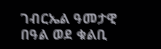ገብርኤል ዓመታዊ በዓል ወደ ቁልቢ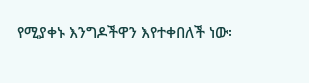የሚያቀኑ እንግዶችዋን እየተቀበለች ነው፡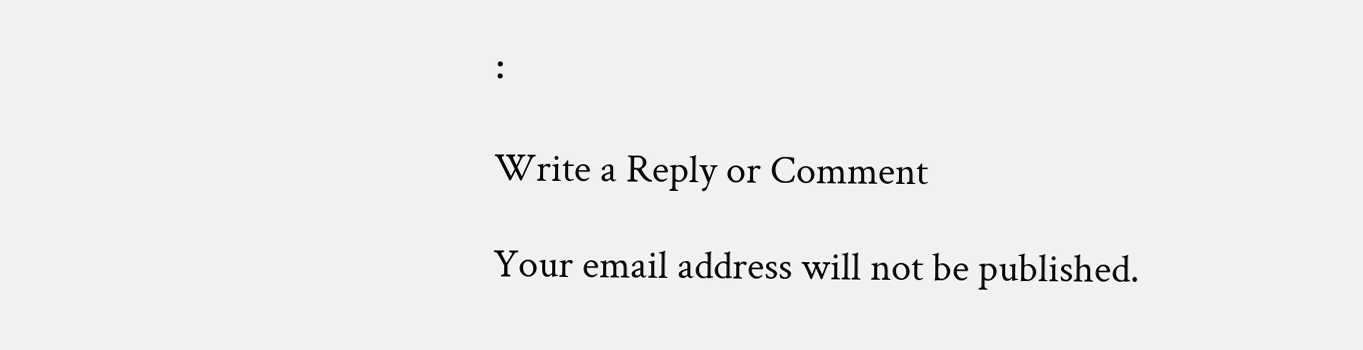፡

Write a Reply or Comment

Your email address will not be published.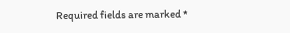Required fields are marked *